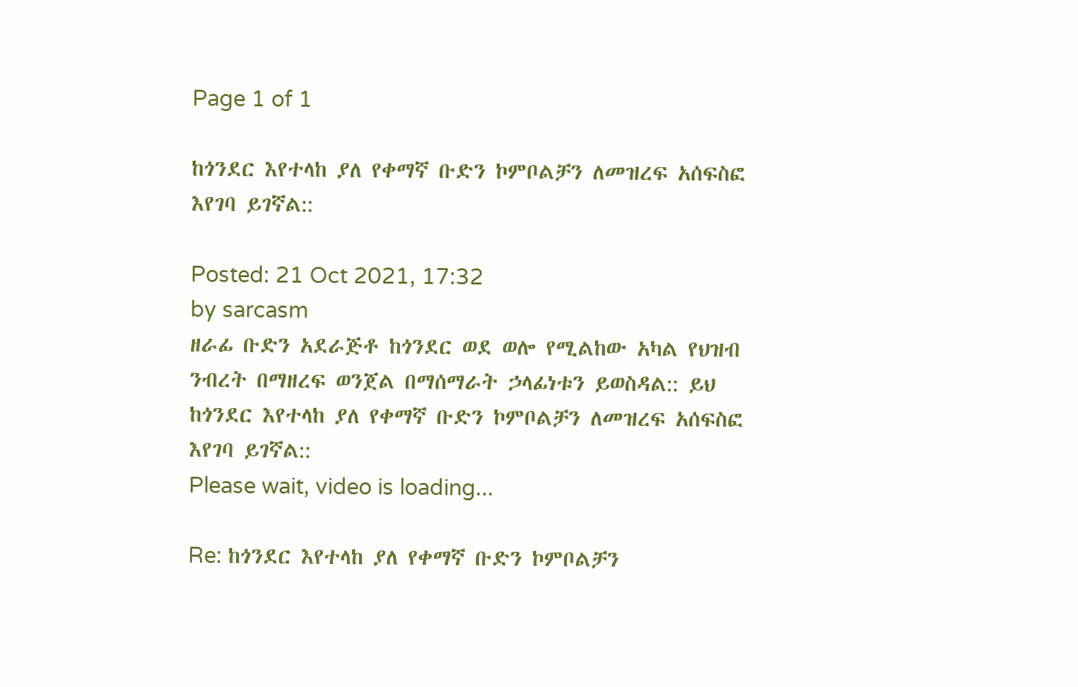Page 1 of 1

ከጎንደር እየተላከ ያለ የቀማኛ ቡድን ኮምቦልቻን ለመዝረፍ አሰፍስፎ እየገባ ይገኛል::

Posted: 21 Oct 2021, 17:32
by sarcasm
ዘራፊ ቡድን አደራጅቶ ከጎንደር ወደ ወሎ የሚልከው አካል የህዝብ ንብረት በማዘረፍ ወንጀል በማሰማራት ኃላፊነቱን ይወስዳል:: ይህ ከጎንደር እየተላከ ያለ የቀማኛ ቡድን ኮምቦልቻን ለመዝረፍ አሰፍስፎ እየገባ ይገኛል::
Please wait, video is loading...

Re: ከጎንደር እየተላከ ያለ የቀማኛ ቡድን ኮምቦልቻን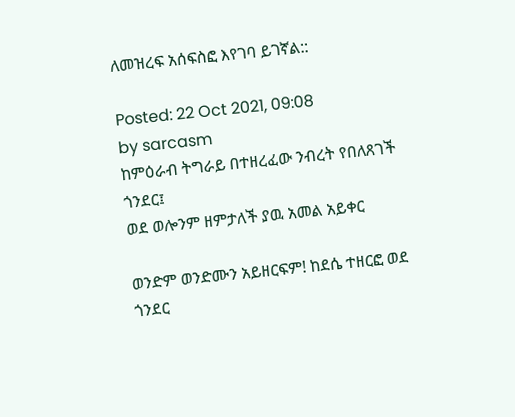ለመዝረፍ አሰፍስፎ እየገባ ይገኛል::

Posted: 22 Oct 2021, 09:08
by sarcasm
ከምዕራብ ትግራይ በተዘረፈው ንብረት የበለጸገች ጎንደር፤
ወደ ወሎንም ዘምታለች ያዉ አመል አይቀር

ወንድም ወንድሙን አይዘርፍም! ከደሴ ተዘርፎ ወደ ጎንደር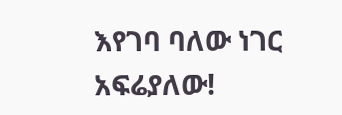እየገባ ባለው ነገር አፍሬያለው!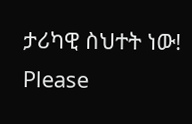ታሪካዊ ስህተት ነው!
Please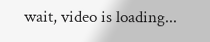wait, video is loading...